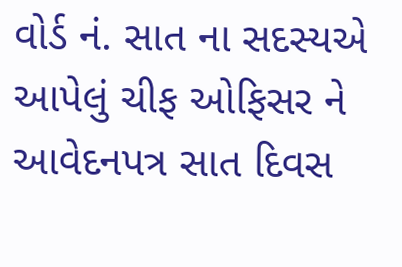વોર્ડ નં. સાત ના સદસ્યએ આપેલું ચીફ ઓફિસર ને આવેદનપત્ર સાત દિવસ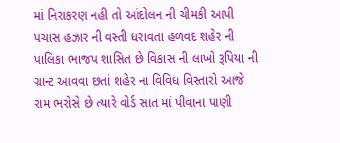માં નિરાકરણ નહી તો આંદોલન ની ચીમકી આપી
પચાસ હઝાર ની વસ્તી ધરાવતા હળવદ શહેર ની પાલિકા ભાજપ શાસિત છે વિકાસ ની લાખો રૂપિયા ની ગ્રાન્ટ આવવા છતાં શહેર ના વિવિધ વિસ્તારો આજે રામ ભરોસે છે ત્યારે વોર્ડ સાત માં પીવાના પાણી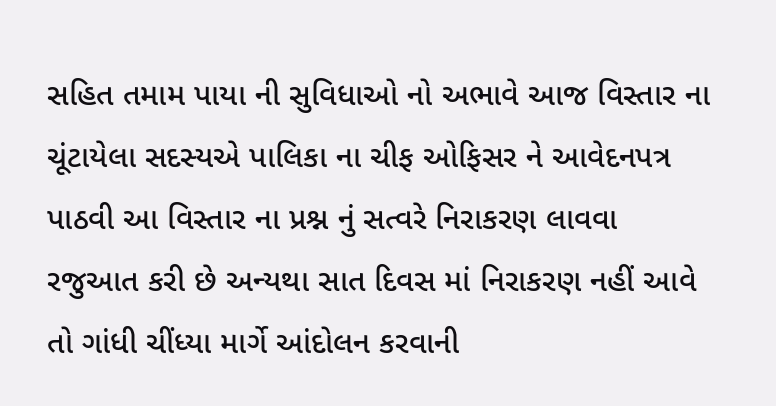સહિત તમામ પાયા ની સુવિધાઓ નો અભાવે આજ વિસ્તાર ના ચૂંટાયેલા સદસ્યએ પાલિકા ના ચીફ ઓફિસર ને આવેદનપત્ર પાઠવી આ વિસ્તાર ના પ્રશ્ન નું સત્વરે નિરાકરણ લાવવા રજુઆત કરી છે અન્યથા સાત દિવસ માં નિરાકરણ નહીં આવે તો ગાંધી ચીંધ્યા માર્ગે આંદોલન કરવાની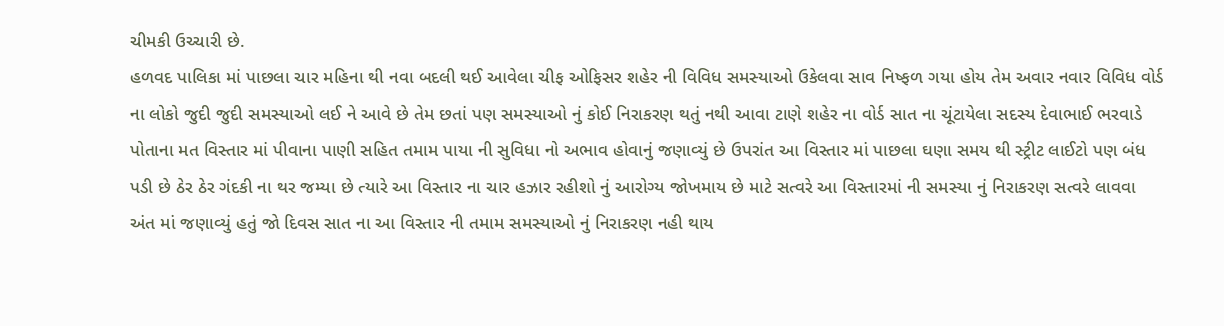ચીમકી ઉચ્ચારી છે.
હળવદ પાલિકા માં પાછલા ચાર મહિના થી નવા બદલી થઈ આવેલા ચીફ ઓફિસર શહેર ની વિવિધ સમસ્યાઓ ઉકેલવા સાવ નિષ્ફળ ગયા હોય તેમ અવાર નવાર વિવિધ વોર્ડ ના લોકો જુદી જુદી સમસ્યાઓ લઈ ને આવે છે તેમ છતાં પણ સમસ્યાઓ નું કોઈ નિરાકરણ થતું નથી આવા ટાણે શહેર ના વોર્ડ સાત ના ચૂંટાયેલા સદસ્ય દેવાભાઈ ભરવાડે પોતાના મત વિસ્તાર માં પીવાના પાણી સહિત તમામ પાયા ની સુવિધા નો અભાવ હોવાનું જણાવ્યું છે ઉપરાંત આ વિસ્તાર માં પાછલા ઘણા સમય થી સ્ટ્રીટ લાઈટો પણ બંધ પડી છે ઠેર ઠેર ગંદકી ના થર જમ્યા છે ત્યારે આ વિસ્તાર ના ચાર હઝાર રહીશો નું આરોગ્ય જોખમાય છે માટે સત્વરે આ વિસ્તારમાં ની સમસ્યા નું નિરાકરણ સત્વરે લાવવા અંત માં જણાવ્યું હતું જો દિવસ સાત ના આ વિસ્તાર ની તમામ સમસ્યાઓ નું નિરાકરણ નહી થાય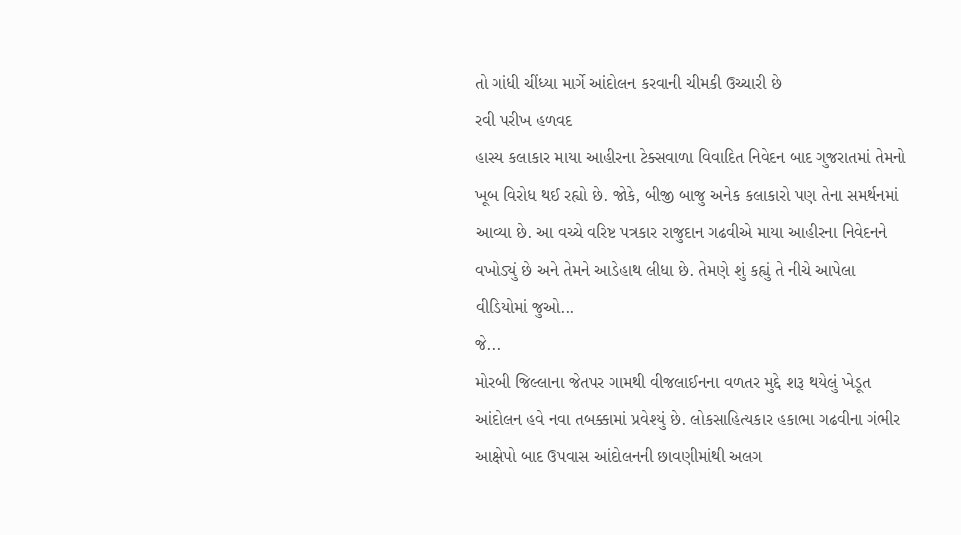તો ગાંધી ચીંધ્યા માર્ગે આંદોલન કરવાની ચીમકી ઉચ્ચારી છે
રવી પરીખ હળવદ
હાસ્ય કલાકાર માયા આહીરના ટેક્સવાળા વિવાદિત નિવેદન બાદ ગુજરાતમાં તેમનો ખૂબ વિરોધ થઈ રહ્યો છે. જોકે, બીજી બાજુ અનેક કલાકારો પણ તેના સમર્થનમાં આવ્યા છે. આ વચ્ચે વરિષ્ટ પત્રકાર રાજુદાન ગઢવીએ માયા આહીરના નિવેદનને વખોડ્યું છે અને તેમને આડેહાથ લીધા છે. તેમણે શું કહ્યું તે નીચે આપેલા વીડિયોમાં જુઓ...
જે...
મોરબી જિલ્લાના જેતપર ગામથી વીજલાઈનના વળતર મુદ્દે શરૂ થયેલું ખેડૂત આંદોલન હવે નવા તબક્કામાં પ્રવેશ્યું છે. લોકસાહિત્યકાર હકાભા ગઢવીના ગંભીર આક્ષેપો બાદ ઉપવાસ આંદોલનની છાવણીમાંથી અલગ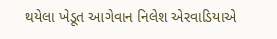થયેલા ખેડૂત આગેવાન નિલેશ એરવાડિયાએ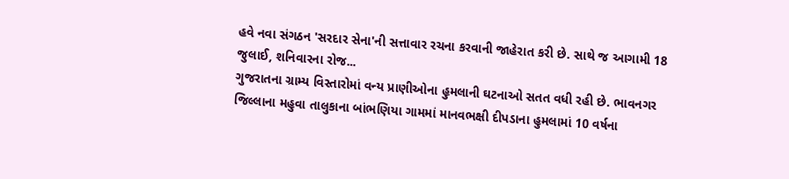હવે નવા સંગઠન 'સરદાર સેના'ની સત્તાવાર રચના કરવાની જાહેરાત કરી છે. સાથે જ આગામી 18 જુલાઈ, શનિવારના રોજ...
ગુજરાતના ગ્રામ્ય વિસ્તારોમાં વન્ય પ્રાણીઓના હુમલાની ઘટનાઓ સતત વધી રહી છે. ભાવનગર જિલ્લાના મહુવા તાલુકાના બાંભણિયા ગામમાં માનવભક્ષી દીપડાના હુમલામાં 10 વર્ષના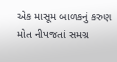એક માસૂમ બાળકનું કરુણ મોત નીપજતાં સમગ્ર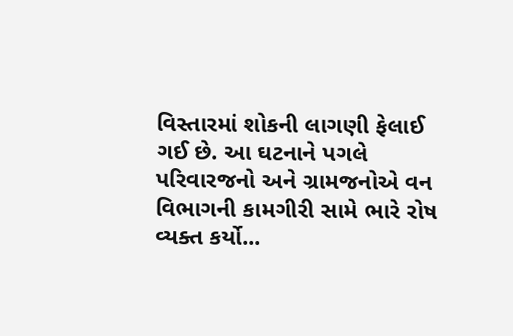વિસ્તારમાં શોકની લાગણી ફેલાઈ ગઈ છે. આ ઘટનાને પગલે પરિવારજનો અને ગ્રામજનોએ વન વિભાગની કામગીરી સામે ભારે રોષ વ્યક્ત કર્યો...